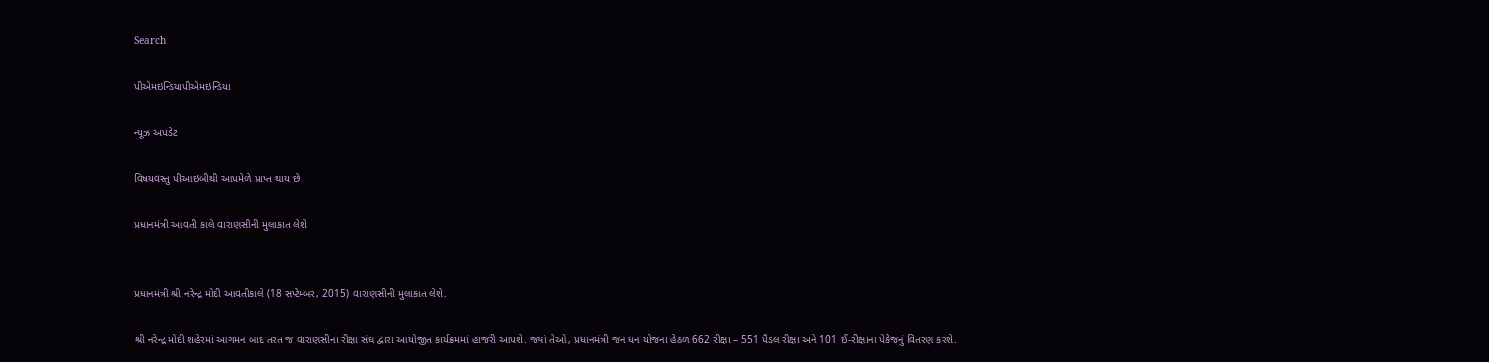Search

પીએમઇન્ડિયાપીએમઇન્ડિયા

ન્યૂઝ અપડેટ

વિષયવસ્તુ પીઆઇબીથી આપમેળે પ્રાપ્ત થાય છે

પ્રધાનમંત્રી આવતી કાલે વારાણસીની મુલાકાત લેશે


પ્રધાનમંત્રી શ્રી નરેન્દ્ર મોદી આવતીકાલે (18 સપ્ટેમ્બર, 2015) વારાણસીની મુલાકાત લેશે.

શ્રી નરેન્દ્ર મોદી શહેરમાં આગમન બાદ તરત જ વારાણસીના રીક્ષા સંઘ દ્વારા આયોજીત કાર્યક્રમમાં હાજરી આપશે. જ્યાં તેઓ, પ્રધાનમંત્રી જન ધન યોજના હેઠળ 662 રીક્ષા – 551 પૈડલ રીક્ષા અને 101 ઈ-રીક્ષાના પેકેજનું વિતરણ કરશે.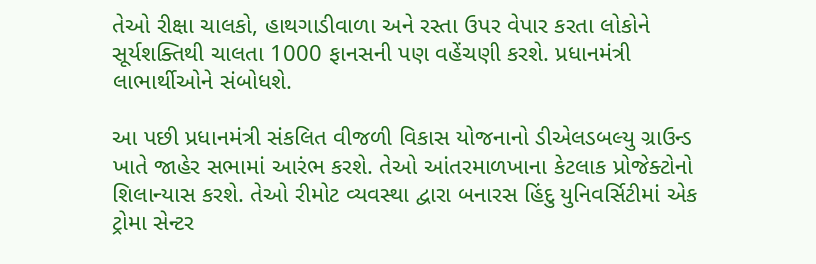તેઓ રીક્ષા ચાલકો, હાથગાડીવાળા અને રસ્તા ઉપર વેપાર કરતા લોકોને સૂર્યશક્તિથી ચાલતા 1000 ફાનસની પણ વહેંચણી કરશે. પ્રધાનમંત્રી લાભાર્થીઓને સંબોધશે.

આ પછી પ્રધાનમંત્રી સંકલિત વીજળી વિકાસ યોજનાનો ડીએલડબલ્યુ ગ્રાઉન્ડ ખાતે જાહેર સભામાં આરંભ કરશે. તેઓ આંતરમાળખાના કેટલાક પ્રોજેક્ટોનો શિલાન્યાસ કરશે. તેઓ રીમોટ વ્યવસ્થા દ્વારા બનારસ હિંદુ યુનિવર્સિટીમાં એક ટ્રોમા સેન્ટર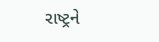રાષ્ટ્રને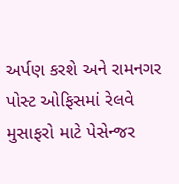અર્પણ કરશે અને રામનગર પોસ્ટ ઓફિસમાં રેલવે મુસાફરો માટે પેસેન્જર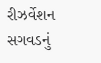રીઝર્વેશન સગવડનું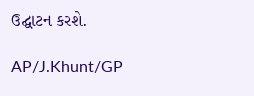ઉદ્ઘાટન કરશે.

AP/J.Khunt/GP